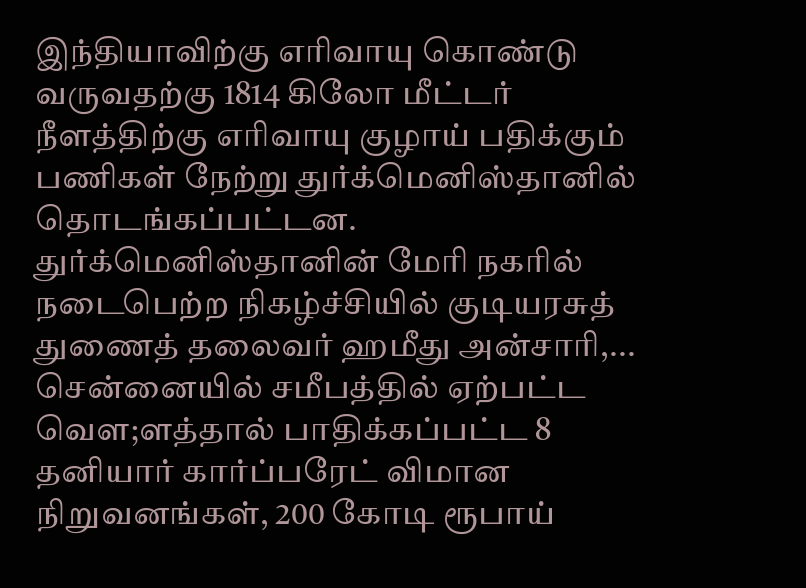இந்தியாவிற்கு எரிவாயு கொண்டு வருவதற்கு 1814 கிலோ மீட்டர் நீளத்திற்கு எரிவாயு குழாய் பதிக்கும் பணிகள் நேற்று துர்க்மெனிஸ்தானில் தொடங்கப்பட்டன.
துர்க்மெனிஸ்தானின் மேரி நகரில் நடைபெற்ற நிகழ்ச்சியில் குடியரசுத் துணைத் தலைவர் ஹமீது அன்சாரி,...
சென்னையில் சமீபத்தில் ஏற்பட்ட வௌ;ளத்தால் பாதிக்கப்பட்ட 8 தனியார் கார்ப்பரேட் விமான நிறுவனங்கள், 200 கோடி ரூபாய்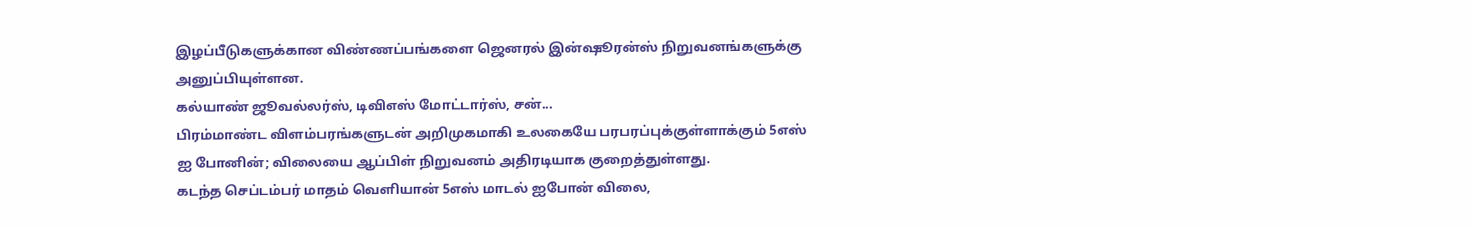இழப்பீடுகளுக்கான விண்ணப்பங்களை ஜெனரல் இன்ஷூரன்ஸ் நிறுவனங்களுக்கு அனுப்பியுள்ளன.
கல்யாண் ஜூவல்லர்ஸ், டிவிஎஸ் மோட்டார்ஸ், சன்...
பிரம்மாண்ட விளம்பரங்களுடன் அறிமுகமாகி உலகையே பரபரப்புக்குள்ளாக்கும் 5எஸ் ஐ போனின்; விலையை ஆப்பிள் நிறுவனம் அதிரடியாக குறைத்துள்ளது.
கடந்த செப்டம்பர் மாதம் வெளியான் 5எஸ் மாடல் ஐபோன் விலை,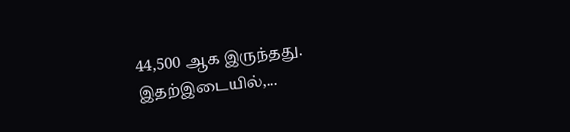44,500 ஆக இருந்தது.
இதற்இடையில்,...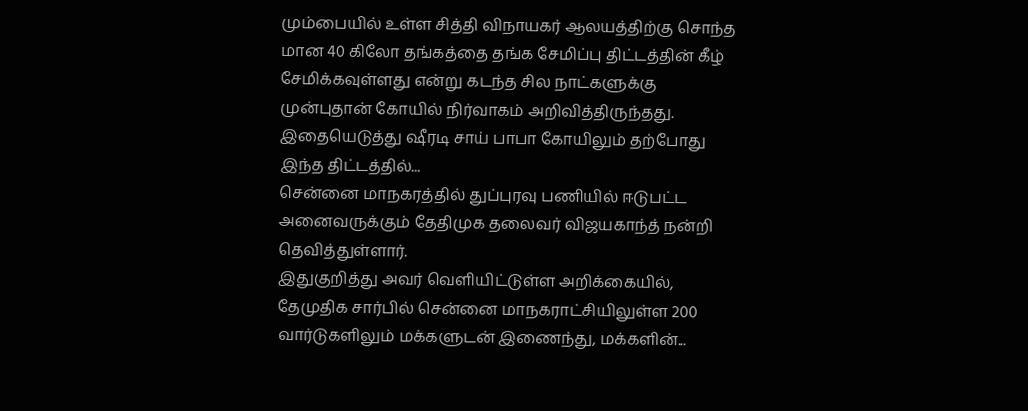மும்பையில் உள்ள சித்தி விநாயகர் ஆலயத்திற்கு சொந்த மான 40 கிலோ தங்கத்தை தங்க சேமிப்பு திட்டத்தின் கீழ் சேமிக்கவுள்ளது என்று கடந்த சில நாட்களுக்கு முன்புதான் கோயில் நிர்வாகம் அறிவித்திருந்தது. இதையெடுத்து ஷீரடி சாய் பாபா கோயிலும் தற்போது இந்த திட்டத்தில்...
சென்னை மாநகரத்தில் துப்புரவு பணியில் ஈடுபட்ட அனைவருக்கும் தேதிமுக தலைவர் விஜயகாந்த் நன்றி தெவித்துள்ளார்.
இதுகுறித்து அவர் வெளியிட்டுள்ள அறிக்கையில், தேமுதிக சார்பில் சென்னை மாநகராட்சியிலுள்ள 200 வார்டுகளிலும் மக்களுடன் இணைந்து, மக்களின்...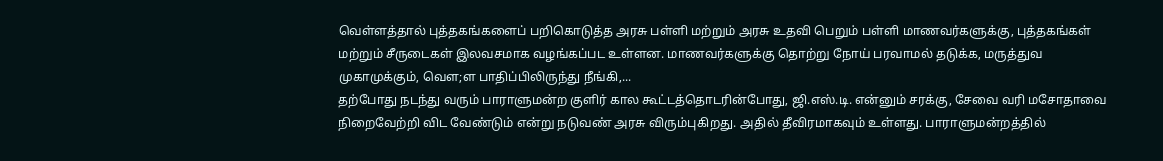வெள்ளத்தால் புத்தகங்களைப் பறிகொடுத்த அரசு பள்ளி மற்றும் அரசு உதவி பெறும் பள்ளி மாணவர்களுக்கு, புத்தகங்கள் மற்றும் சீருடைகள் இலவசமாக வழங்கப்பட உள்ளன. மாணவர்களுக்கு தொற்று நோய் பரவாமல் தடுக்க, மருத்துவ முகாமுக்கும், வௌ;ள பாதிப்பிலிருந்து நீங்கி,...
தற்போது நடந்து வரும் பாராளுமன்ற குளிர் கால கூட்டத்தொடரின்போது, ஜி.எஸ்.டி. என்னும் சரக்கு, சேவை வரி மசோதாவை நிறைவேற்றி விட வேண்டும் என்று நடுவண் அரசு விரும்புகிறது. அதில் தீவிரமாகவும் உள்ளது. பாராளுமன்றத்தில்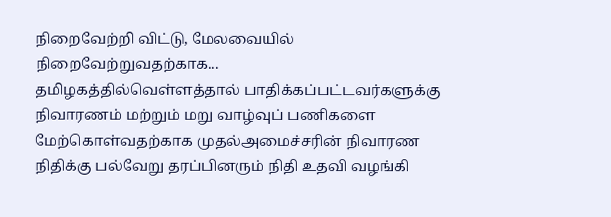நிறைவேற்றி விட்டு, மேலவையில் நிறைவேற்றுவதற்காக...
தமிழகத்தில்வெள்ளத்தால் பாதிக்கப்பட்டவர்களுக்கு நிவாரணம் மற்றும் மறு வாழ்வுப் பணிகளை மேற்கொள்வதற்காக முதல்அமைச்சரின் நிவாரண நிதிக்கு பல்வேறு தரப்பினரும் நிதி உதவி வழங்கி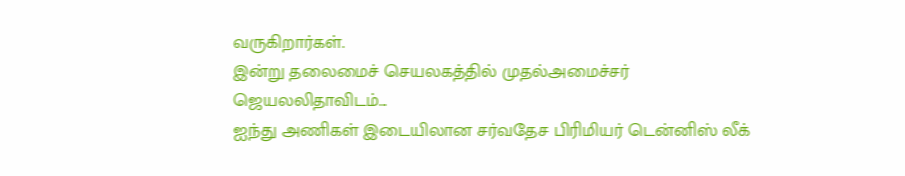வருகிறார்கள்.
இன்று தலைமைச் செயலகத்தில் முதல்அமைச்சர் ஜெயலலிதாவிடம்...
ஐந்து அணிகள் இடையிலான சர்வதேச பிரிமியர் டென்னிஸ் லீக்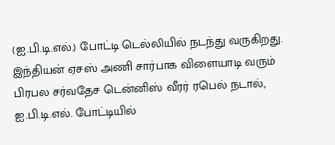(ஐ.பி.டி.எல்.) போட்டி டெல்லியில் நடந்து வருகிறது. இந்தியன் ஏசஸ் அணி சார்பாக விளையாடி வரும் பிரபல சர்வதேச டென்னிஸ் வீரர் ரபெல் நடால்,
ஐ.பி.டி.எல். போட்டியில்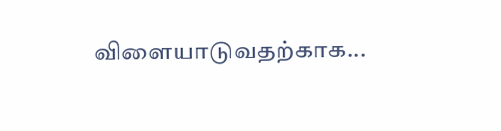விளையாடுவதற்காக...